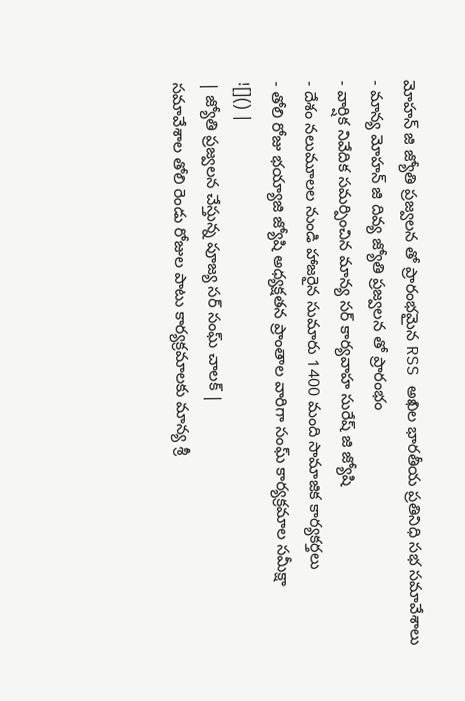మోహన్ జి జ్యోతి ప్రజ్వలన తో ప్రారంభమైన RSS అఖిల భారతీయ ప్రతినిధి సభ సమావేశాలు
- మాన్య మోహన్ జి దివ్య జ్యోతి ప్రజ్వలన తో ప్రారంభం
- వార్షిక నివేదిక సమర్పించిన మాన్య సర్ కార్యవాహ సురేష్ జి జ్యోషి
- దేశం నలుమూలల నుండి హాజరైన సుమారు 1400 మంది సామాజిక కార్యకర్తలు
- తోలి రోజు భయ్యాజి జ్యోషి అధ్యక్షతన ప్రాంతాల వారిగా సంఘ్ కార్యక్రమాల సమీక్షా
![]() |
| జ్యోతి ప్రజ్వలన చేస్తున్న పూజ్య సర్ సంఘ్ చాలక్ |
సమావేశాల తోలి రెండు రోజుల పాటు కార్యక్రమాలకు మాన్య శ్రీ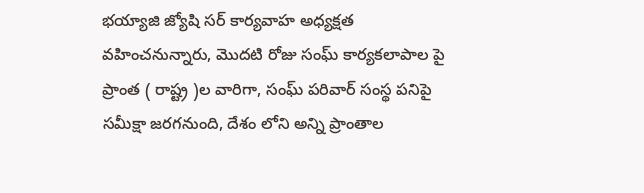భయ్యాజి జ్యోషి సర్ కార్యవాహ అధ్యక్షత వహించనున్నారు, మొదటి రోజు సంఘ్ కార్యకలాపాల పై ప్రాంత ( రాష్ట్ర )ల వారిగా, సంఘ్ పరివార్ సంస్థ పనిపై సమీక్షా జరగనుంది, దేశం లోని అన్ని ప్రాంతాల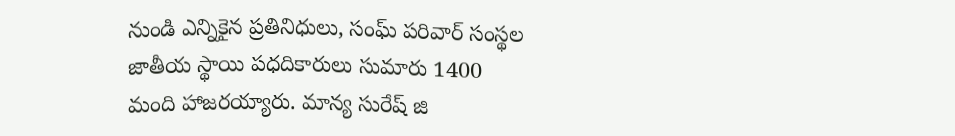నుండి ఎన్నికైన ప్రతినిధులు, సంఘ్ పరివార్ సంస్థల జాతీయ స్థాయి పధదికారులు సుమారు 1400 మంది హాజరయ్యారు. మాన్య సురేష్ జి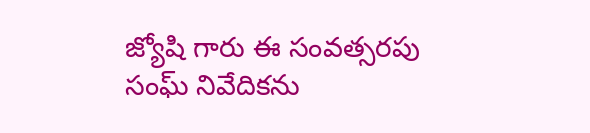జ్యోషి గారు ఈ సంవత్సరపు సంఘ్ నివేదికను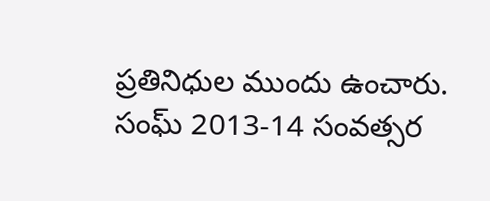ప్రతినిధుల ముందు ఉంచారు.
సంఘ్ 2013-14 సంవత్సర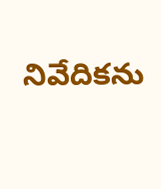నివేదికను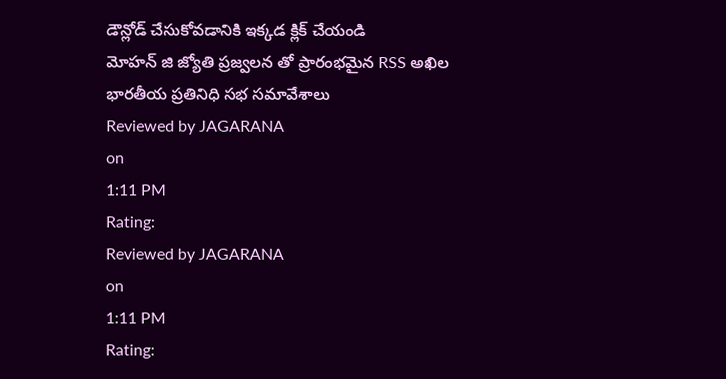డౌన్లోడ్ చేసుకోవడానికి ఇక్కడ క్లిక్ చేయండి
మోహన్ జి జ్యోతి ప్రజ్వలన తో ప్రారంభమైన RSS అఖిల భారతీయ ప్రతినిధి సభ సమావేశాలు
Reviewed by JAGARANA
on
1:11 PM
Rating:
Reviewed by JAGARANA
on
1:11 PM
Rating: